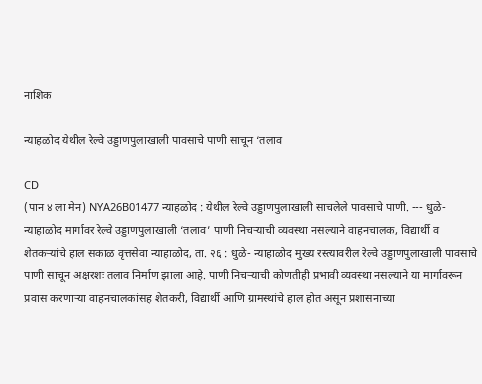नाशिक

न्याहळोद येथील रेल्वे उड्डाणपुलाखाली पावसाचे पाणी साचून ‘तलाव

CD
(पान ४ ला मेन) NYA26B01477 न्याहळोद : येथील रेल्वे उड्डाणपुलाखाली साचलेले पावसाचे पाणी. --- धुळे- न्याहाळोद मार्गावर रेल्वे उड्डाणपुलाखाली ‘तलाव’ पाणी निचऱ्याची व्यवस्था नसल्याने वाहनचालक, विद्यार्थी व शेतकऱ्यांचे हाल सकाळ वृत्तसेवा न्याहाळोद, ता. २६ : धुळे- न्याहाळोद मुख्य रस्त्यावरील रेल्वे उड्डाणपुलाखाली पावसाचे पाणी साचून अक्षरशः तलाव निर्माण झाला आहे. पाणी निचऱ्याची कोणतीही प्रभावी व्यवस्था नसल्याने या मार्गावरून प्रवास करणाऱ्या वाहनचालकांसह शेतकरी, विद्यार्थी आणि ग्रामस्थांचे हाल होत असून प्रशासनाच्या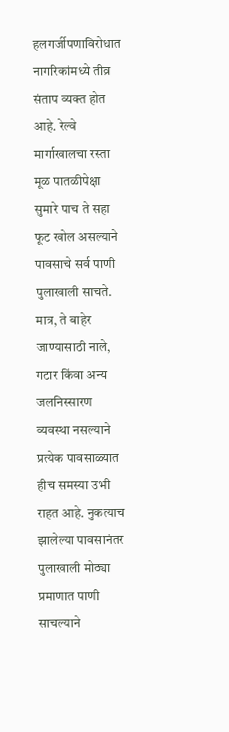हलगर्जीपणाविरोधात नागरिकांमध्ये तीव्र संताप व्यक्त होत आहे. रेल्वे मार्गाखालचा रस्ता मूळ पातळीपेक्षा सुमारे पाच ते सहा फूट खोल असल्याने पावसाचे सर्व पाणी पुलाखाली साचते. मात्र, ते बाहेर जाण्यासाठी नाले, गटार किंवा अन्य जलनिस्सारण व्यवस्था नसल्याने प्रत्येक पावसाळ्यात हीच समस्या उभी राहत आहे. नुकत्याच झालेल्या पावसानंतर पुलाखाली मोठ्या प्रमाणात पाणी साचल्याने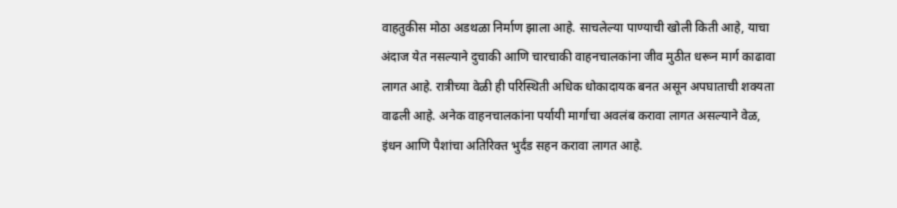वाहतुकीस मोठा अडथळा निर्माण झाला आहे. साचलेल्या पाण्याची खोली किती आहे, याचा अंदाज येत नसल्याने दुचाकी आणि चारचाकी वाहनचालकांना जीव मुठीत धरून मार्ग काढावा लागत आहे. रात्रीच्या वेळी ही परिस्थिती अधिक धोकादायक बनत असून अपघाताची शक्यता वाढली आहे. अनेक वाहनचालकांना पर्यायी मार्गाचा अवलंब करावा लागत असल्याने वेळ, इंधन आणि पैशांचा अतिरिक्त भुर्दंड सहन करावा लागत आहे.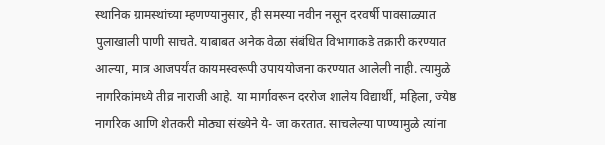स्थानिक ग्रामस्थांच्या म्हणण्यानुसार, ही समस्या नवीन नसून दरवर्षी पावसाळ्यात पुलाखाली पाणी साचते. याबाबत अनेक वेळा संबंधित विभागाकडे तक्रारी करण्यात आल्या, मात्र आजपर्यंत कायमस्वरूपी उपाययोजना करण्यात आलेली नाही. त्यामुळे नागरिकांमध्ये तीव्र नाराजी आहे. या मार्गावरून दररोज शालेय विद्यार्थी, महिला, ज्येष्ठ नागरिक आणि शेतकरी मोठ्या संख्येने ये- जा करतात. साचलेल्या पाण्यामुळे त्यांना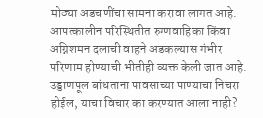मोठ्या अडचणींचा सामना करावा लागत आहे. आपत्कालीन परिस्थितीत रुग्णवाहिका किंवा अग्निशमन दलाची वाहने अडकल्यास गंभीर परिणाम होण्याची भीतीही व्यक्त केली जात आहे. उड्डाणपूल बांधताना पावसाच्या पाण्याचा निचरा होईल, याचा विचार का करण्यात आला नाही?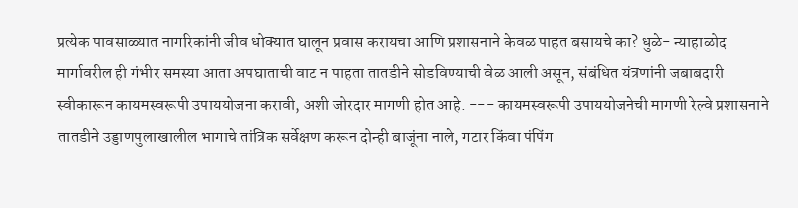प्रत्येक पावसाळ्यात नागरिकांनी जीव धोक्यात घालून प्रवास करायचा आणि प्रशासनाने केवळ पाहत बसायचे का? धुळे- न्याहाळोद मार्गावरील ही गंभीर समस्या आता अपघाताची वाट न पाहता तातडीने सोडविण्याची वेळ आली असून, संबंधित यंत्रणांनी जबाबदारी स्वीकारून कायमस्वरूपी उपाययोजना करावी, अशी जोरदार मागणी होत आहे. --- कायमस्वरूपी उपाययोजनेची मागणी रेल्वे प्रशासनाने तातडीने उड्डाणपुलाखालील भागाचे तांत्रिक सर्वेक्षण करून दोन्ही बाजूंना नाले, गटार किंवा पंपिंग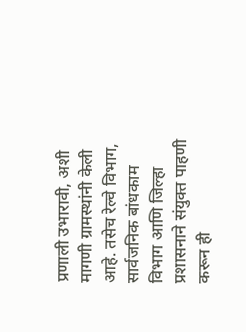प्रणाली उभारावी, अशी मागणी ग्रामस्थांनी केली आहे. तसेच रेल्वे विभाग, सार्वजनिक बांधकाम विभाग आणि जिल्हा प्रशासनाने संयुक्त पाहणी करून ही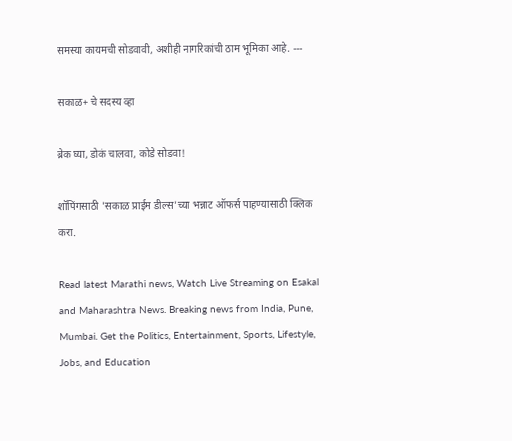समस्या कायमची सोडवावी, अशीही नागरिकांची ठाम भूमिका आहे. ---

सकाळ+ चे सदस्य व्हा

ब्रेक घ्या, डोकं चालवा, कोडे सोडवा!

शॉपिंगसाठी 'सकाळ प्राईम डील्स'च्या भन्नाट ऑफर्स पाहण्यासाठी क्लिक करा.

Read latest Marathi news, Watch Live Streaming on Esakal and Maharashtra News. Breaking news from India, Pune, Mumbai. Get the Politics, Entertainment, Sports, Lifestyle, Jobs, and Education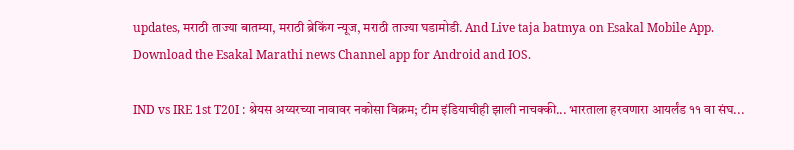updates, मराठी ताज्या बातम्या, मराठी ब्रेकिंग न्यूज, मराठी ताज्या घडामोडी. And Live taja batmya on Esakal Mobile App. Download the Esakal Marathi news Channel app for Android and IOS.

IND vs IRE 1st T20I : श्रेयस अय्यरच्या नावावर नकोसा विक्रम; टीम इंडियाचीही झाली नाचक्की... भारताला हरवणारा आयर्लंड ११ वा संघ...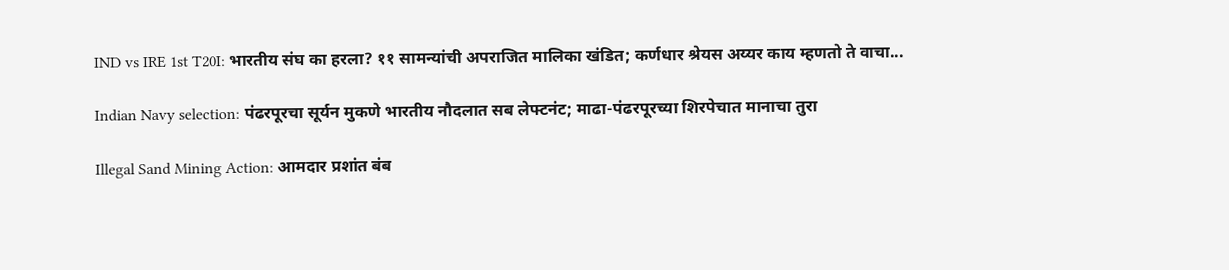IND vs IRE 1st T20I: भारतीय संघ का हरला? ११ सामन्यांची अपराजित मालिका खंडित; कर्णधार श्रेयस अय्यर काय म्हणतो ते वाचा...

Indian Navy selection: पंढरपूरचा सूर्यन मुकणे भारतीय नौदलात सब लेफ्टनंट; माढा-पंढरपूरच्या शिरपेचात मानाचा तुरा

Illegal Sand Mining Action: आमदार प्रशांत बंब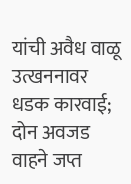यांची अवैध वाळू उत्खननावर धडक कारवाई; दोन अवजड वाहने जप्त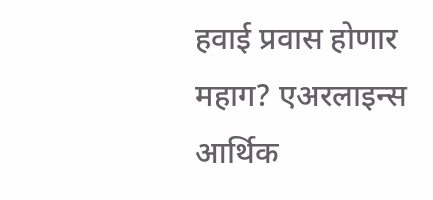हवाई प्रवास होणार महाग? एअरलाइन्स आर्थिक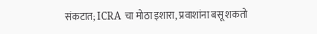संकटात; ICRA चा मोठा इशारा, प्रवाशांना बसू शकतो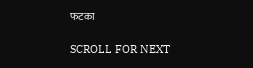फटका

SCROLL FOR NEXT